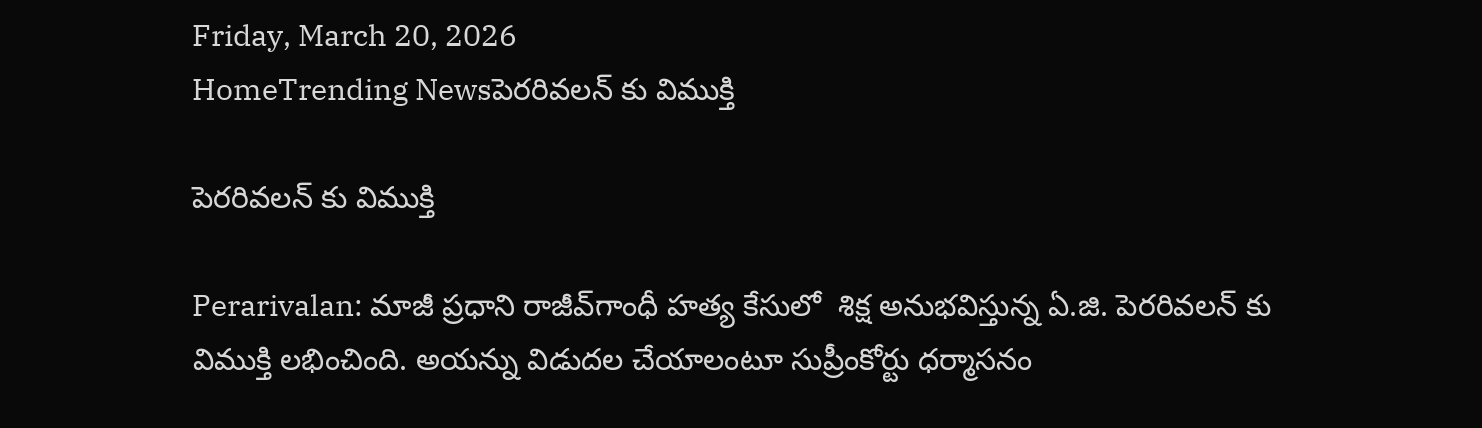Friday, March 20, 2026
HomeTrending Newsపెరరివలన్ కు విముక్తి

పెరరివలన్ కు విముక్తి

Perarivalan: మాజీ ప్రధాని రాజీవ్‌గాంధీ హత్య కేసులో  శిక్ష అనుభవిస్తున్న ఏ.జి. పెరరివలన్ కు విముక్తి లభించింది. అయన్ను విడుదల చేయాలంటూ సుప్రీంకోర్టు ధర్మాసనం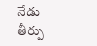నేడు తీర్పు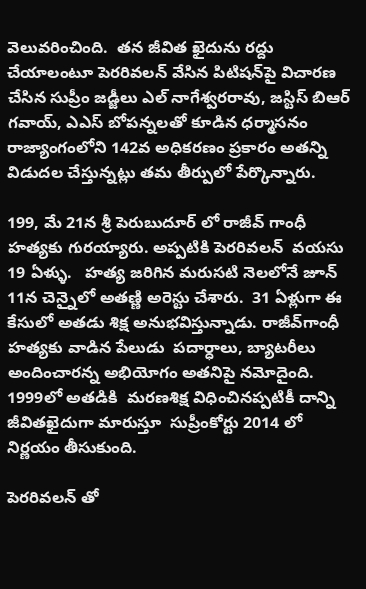వెలువరించింది.  తన జీవిత ఖైదును రద్దు చేయాలంటూ పెరరివలన్ వేసిన పిటిషన్‌పై విచారణ చేసిన సుప్రీం జడ్జీలు ఎల్‌ నాగేశ్వరరావు, జస్టిస్‌ బిఆర్‌ గవాయ్‌, ఎఎస్‌ బోపన్నలతో కూడిన ధర్మాసనం  రాజ్యాంగంలోని 142వ అధికరణం ప్రకారం అతన్ని విడుదల చేస్తున్నట్లు తమ తీర్పులో పేర్కొన్నారు.

199, మే 21న శ్రీ పెరుబుదూర్ లో రాజీవ్ గాంధీ హత్యకు గురయ్యారు. అప్పటికి పెరరివలన్  వయసు 19 ఏళ్ళు.   హత్య జరిగిన మరుసటి నెలలోనే జూన్ 11న చెన్నైలో అతణ్ణి అరెస్టు చేశారు.  31 ఏళ్లుగా ఈ కేసులో అతడు శిక్ష అనుభవిస్తున్నాడు. రాజీవ్‌గాంధీ హత్యకు వాడిన పేలుడు  పదార్ధాలు, బ్యాటరీలు అందించారన్న అభియోగం అతనిపై నమోదైంది.  1999లో అతడికి  మరణశిక్ష విధించినప్పటికీ దాన్ని జీవితఖైదుగా మారుస్తూ  సుప్రీంకోర్టు 2014 లో నిర్ణయం తీసుకుంది.

పెరరివలన్ తో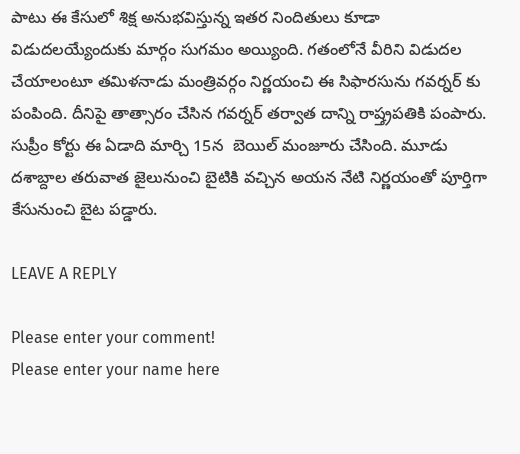పాటు ఈ కేసులో శిక్ష అనుభవిస్తున్న ఇతర నిందితులు కూడా విడుదలయ్యేందుకు మార్గం సుగమం అయ్యింది. గతంలోనే వీరిని విడుదల చేయాలంటూ తమిళనాడు మంత్రివర్గం నిర్ణయంచి ఈ సిఫారసును గవర్నర్ కు పంపింది. దీనిపై తాత్సారం చేసిన గవర్నర్ తర్వాత దాన్ని రాష్త్రపతికి పంపారు. సుప్రీం కోర్టు ఈ ఏడాది మార్చి 15న  బెయిల్ మంజూరు చేసింది. మూడు దశాబ్దాల తరువాత జైలునుంచి బైటికి వచ్చిన అయన నేటి నిర్ణయంతో పూర్తిగా కేసునుంచి బైట పడ్డారు.

LEAVE A REPLY

Please enter your comment!
Please enter your name here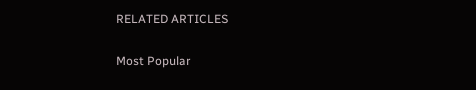RELATED ARTICLES

Most Popular